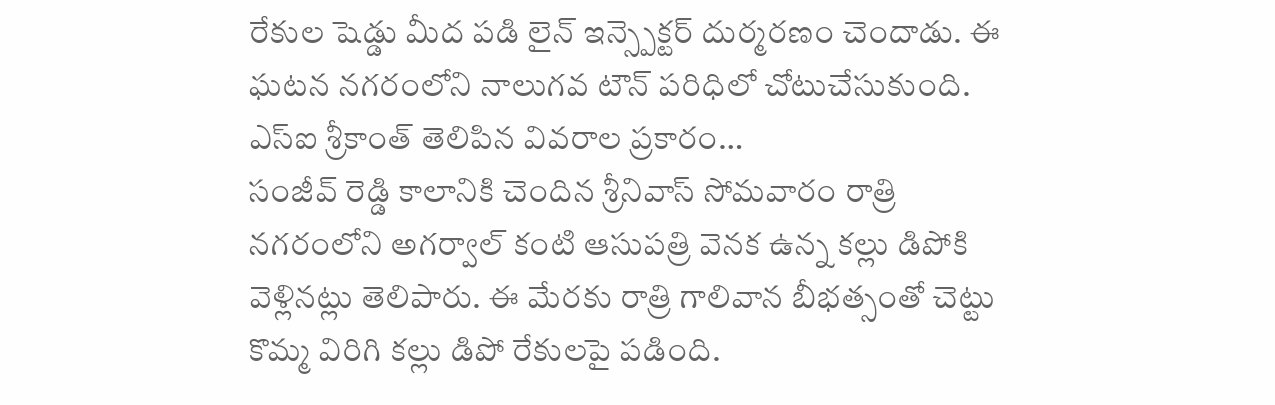రేకుల షెడ్డు మీద పడి లైన్ ఇన్స్పెక్టర్ దుర్మరణం చెందాడు. ఈ ఘటన నగరంలోని నాలుగవ టౌన్ పరిధిలో చోటుచేసుకుంది. ఎస్ఐ శ్రీకాంత్ తెలిపిన వివరాల ప్రకారం…
సంజీవ్ రెడ్డి కాలానికి చెందిన శ్రీనివాస్ సోమవారం రాత్రి నగరంలోని అగర్వాల్ కంటి ఆసుపత్రి వెనక ఉన్న కల్లు డిపోకి వెళ్లినట్లు తెలిపారు. ఈ మేరకు రాత్రి గాలివాన బీభత్సంతో చెట్టు కొమ్మ విరిగి కల్లు డిపో రేకులపై పడింది.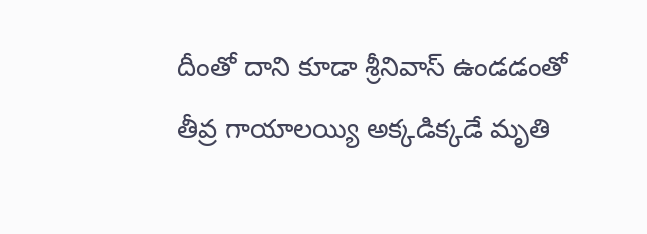దీంతో దాని కూడా శ్రీనివాస్ ఉండడంతో తీవ్ర గాయాలయ్యి అక్కడిక్కడే మృతి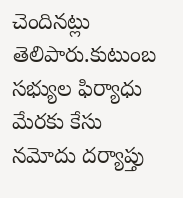చెందినట్లు తెలిపారు.కుటుంబ సభ్యుల ఫిర్యాధు మేరకు కేసు నమోదు దర్యాప్తు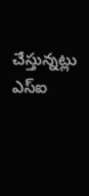చేస్తున్నట్లు ఎస్ఐ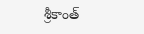శ్రీకాంత్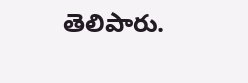తెలిపారు.